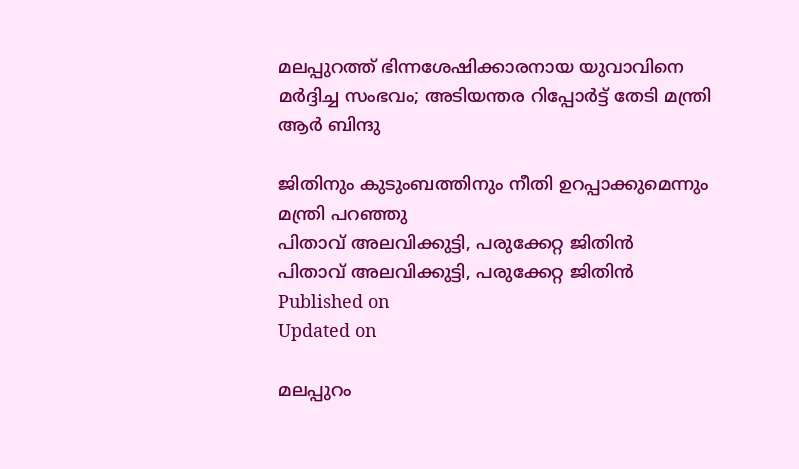മലപ്പുറത്ത് ഭിന്നശേഷിക്കാരനായ യുവാവിനെ മർദ്ദിച്ച സംഭവം; അടിയന്തര റിപ്പോർട്ട് തേടി മന്ത്രി ആർ ബിന്ദു

ജിതിനും കുടുംബത്തിനും നീതി ഉറപ്പാക്കുമെന്നും മന്ത്രി പറഞ്ഞു
പിതാവ് അലവിക്കുട്ടി, പരുക്കേറ്റ ജിതിൻ
പിതാവ് അലവിക്കുട്ടി, പരുക്കേറ്റ ജിതിൻ
Published on
Updated on

മലപ്പുറം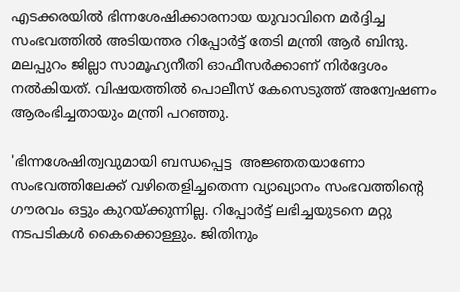എടക്കരയിൽ ഭിന്നശേഷിക്കാരനായ യുവാവിനെ മർദ്ദിച്ച സംഭവത്തിൽ അടിയന്തര റിപ്പോർട്ട് തേടി മന്ത്രി ആർ ബിന്ദു. മലപ്പുറം ജില്ലാ സാമൂഹ്യനീതി ഓഫീസർക്കാണ് നിർദ്ദേശം നൽകിയത്. വിഷയത്തിൽ പൊലീസ് കേസെടുത്ത് അന്വേഷണം ആരംഭിച്ചതായും മന്ത്രി പറഞ്ഞു.

'ഭിന്നശേഷിത്വവുമായി ബന്ധപ്പെട്ട  അജ്ഞതയാണോ സംഭവത്തിലേക്ക് വഴിതെളിച്ചതെന്ന വ്യാഖ്യാനം സംഭവത്തിൻ്റെ ഗൗരവം ഒട്ടും കുറയ്ക്കുന്നില്ല. റിപ്പോർട്ട് ലഭിച്ചയുടനെ മറ്റു നടപടികൾ കൈക്കൊള്ളും. ജിതിനും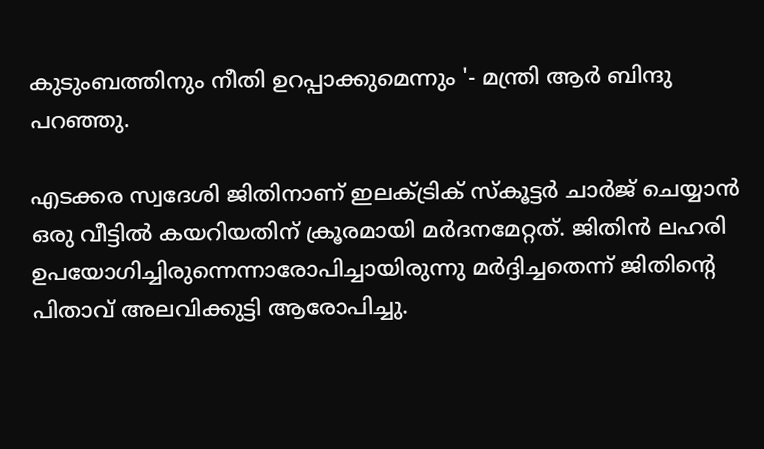കുടുംബത്തിനും നീതി ഉറപ്പാക്കുമെന്നും '- മന്ത്രി ആർ ബിന്ദു പറഞ്ഞു.

എടക്കര സ്വദേശി ജിതിനാണ് ഇലക്ട്രിക് സ്കൂട്ടര്‍ ചാര്‍ജ് ചെയ്യാൻ ഒരു വീട്ടില്‍ കയറിയതിന് ക്രൂരമായി മര്‍ദനമേറ്റത്. ജിതിൻ ലഹരി ഉപയോഗിച്ചിരുന്നെന്നാരോപിച്ചായിരുന്നു മർദ്ദിച്ചതെന്ന് ജിതിന്‍റെ പിതാവ് അലവിക്കുട്ടി ആരോപിച്ചു.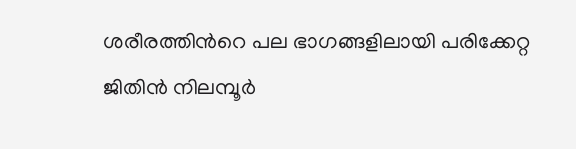ശരീരത്തിന്‍റെ പല ഭാഗങ്ങളിലായി പരിക്കേറ്റ ജിതിൻ നിലമ്പൂര്‍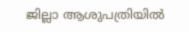ജില്ലാ ആശുപത്രിയില്‍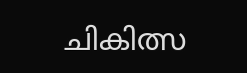ചികിത്സ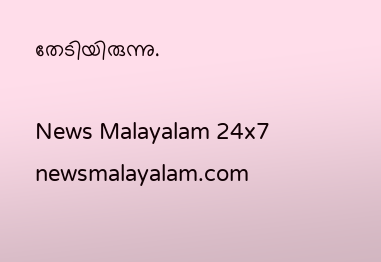തേടിയിരുന്നു.

News Malayalam 24x7
newsmalayalam.com